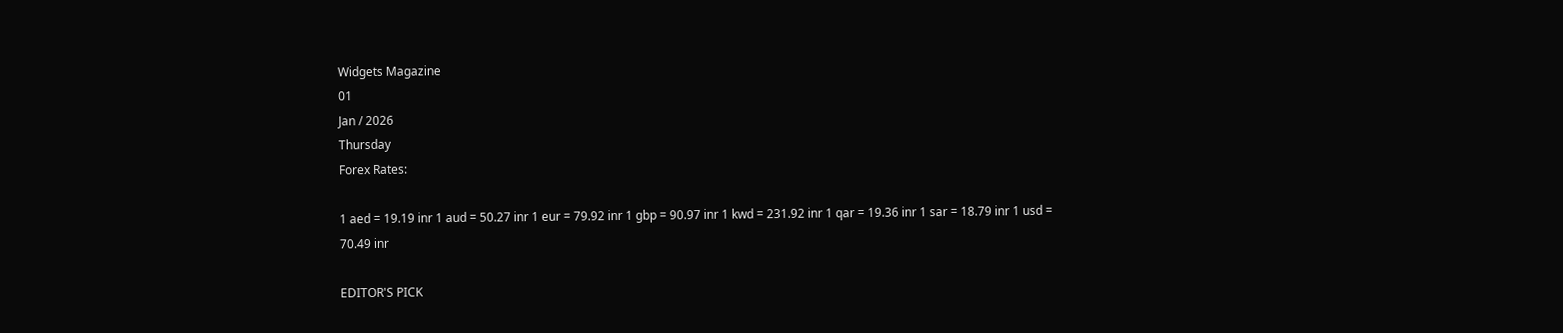Widgets Magazine
01
Jan / 2026
Thursday
Forex Rates:

1 aed = 19.19 inr 1 aud = 50.27 inr 1 eur = 79.92 inr 1 gbp = 90.97 inr 1 kwd = 231.92 inr 1 qar = 19.36 inr 1 sar = 18.79 inr 1 usd = 70.49 inr

EDITOR'S PICK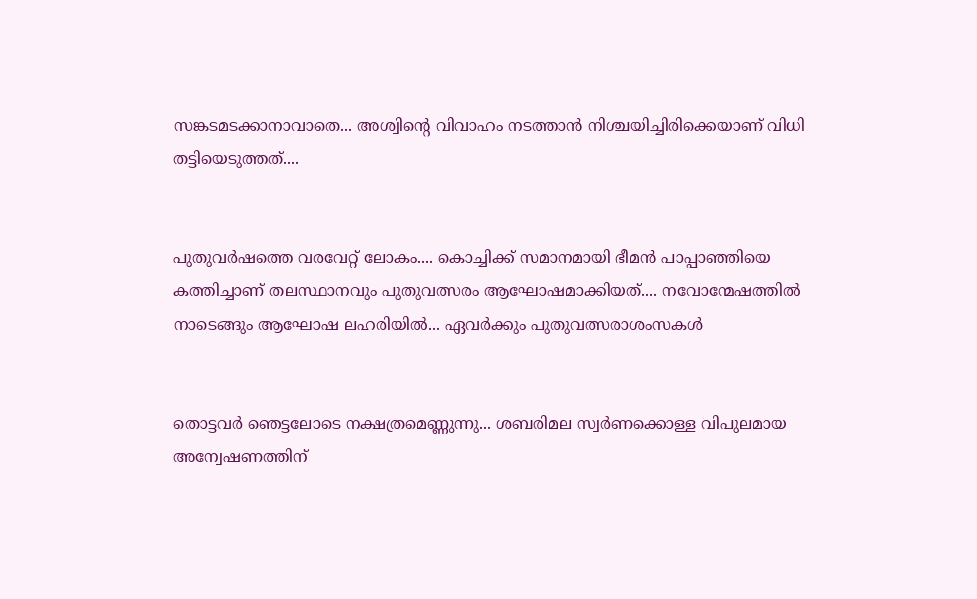സങ്കടമടക്കാനാവാതെ... അശ്വിന്റെ വിവാഹം നടത്താൻ നിശ്ചയിച്ചിരിക്കെയാണ് വിധി തട്ടിയെടുത്തത്....


പുതുവർഷത്തെ വരവേറ്റ് ലോകം.... കൊച്ചിക്ക് സമാനമായി ഭീമൻ പാപ്പാഞ്ഞിയെ കത്തിച്ചാണ് തലസ്ഥാനവും പുതുവത്സരം ആഘോഷമാക്കിയത്.... നവോന്മേഷത്തിൽ നാടെങ്ങും ആഘോഷ ലഹരിയിൽ... ഏവർക്കും പുതുവത്സരാശംസകൾ


തൊട്ടവര്‍ ഞെട്ടലോടെ നക്ഷത്രമെണ്ണുന്നു... ശബരിമല സ്വര്‍ണക്കൊള്ള വിപുലമായ അന്വേഷണത്തിന്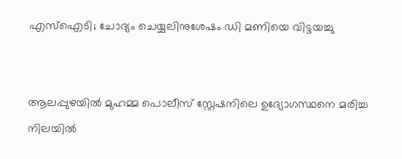എസ്ഐടി; ചോദ്യം ചെയ്യലിനുശേഷം ഡി മണിയെ വിട്ടയച്ചു


ആലപ്പുഴയിൽ മുഹമ്മ പൊലീസ് സ്റ്റേഷനിലെ ഉദ്യോഗസ്ഥനെ മരിച്ച നിലയിൽ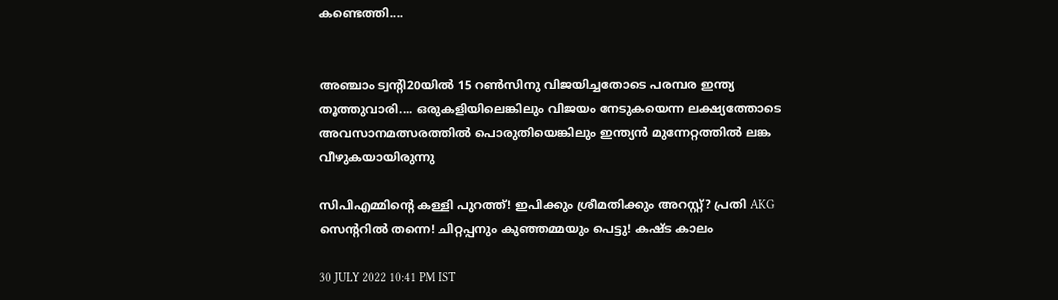കണ്ടെത്തി....


അഞ്ചാം ട്വന്റി20യില്‍ 15 റണ്‍സിനു വിജയിച്ചതോടെ പരമ്പര ഇന്ത്യ തൂത്തുവാരി.... ഒരുകളിയിലെങ്കിലും വിജയം നേടുകയെന്ന ലക്ഷ്യത്തോടെ അവസാനമത്സരത്തില്‍ പൊരുതിയെങ്കിലും ഇന്ത്യന്‍ മുന്നേറ്റത്തില്‍ ലങ്ക വീഴുകയായിരുന്നു

സിപിഎമ്മിന്റെ കള്ളി പുറത്ത്! ഇപിക്കും ശ്രീമതിക്കും അറസ്റ്റ്? പ്രതി AKG സെന്ററിൽ തന്നെ! ചിറ്റപ്പനും കുഞ്ഞമ്മയും പെട്ടു! കഷ്ട കാലം

30 JULY 2022 10:41 PM IST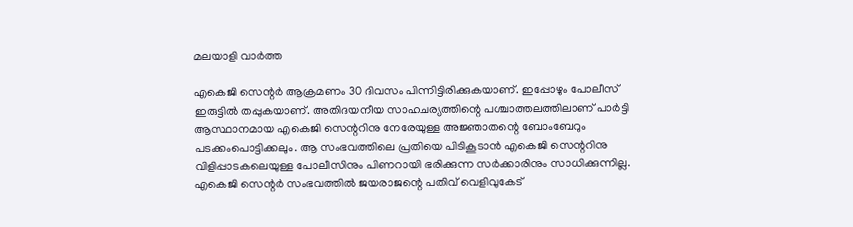മലയാളി വാര്‍ത്ത

എകെജി സെന്റർ ആക്രമണം 30 ദിവസം പിന്നിട്ടിരിക്കുകയാണ്. ഇപ്പോഴും പോലീസ് ഇരുട്ടിൽ തപ്പുകയാണ്. അതിദയനീയ സാഹചര്യത്തിന്റെ പശ്ചാത്തലത്തിലാണ് പാര്‍ട്ടി ആസ്ഥാനമായ എകെജി സെന്ററിനു നേരേയുള്ള അജ്ഞാതന്റെ ബോംബേറും പടക്കംപൊട്ടിക്കലും. ആ സംഭവത്തിലെ പ്രതിയെ പിടികൂടാന്‍ എകെജി സെന്ററിനു വിളിപ്പാടകലെയുള്ള പോലീസിനും പിണറായി ഭരിക്കുന്ന സര്‍ക്കാരിനും സാധിക്കുന്നില്ല. എകെജി സെന്റര്‍ സംഭവത്തില്‍ ജയരാജന്റെ പതിവ് വെളിവുകേട്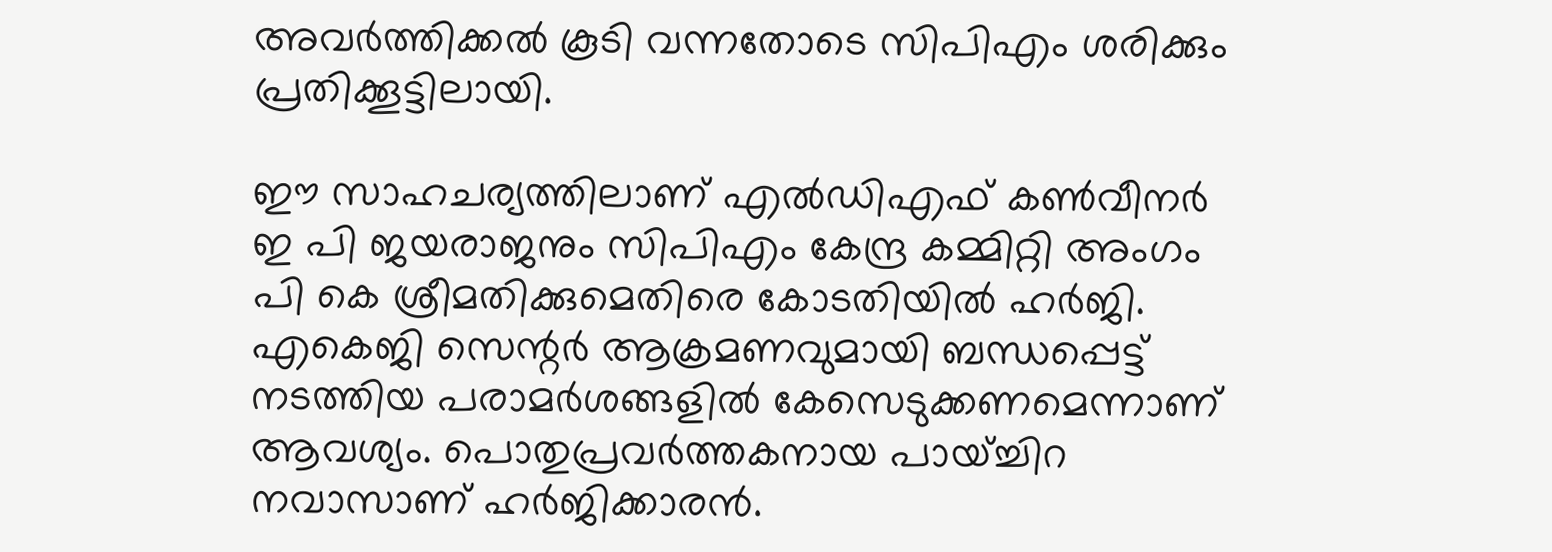അവര്‍ത്തിക്കല്‍ കൂടി വന്നതോടെ സിപിഎം ശരിക്കും പ്രതിക്കൂട്ടിലായി.

ഈ സാഹചര്യത്തിലാണ് എൽഡിഎഫ് കൺവീനർ ഇ പി ജയരാജനും സിപിഎം കേന്ദ്ര കമ്മിറ്റി അംഗം പി കെ ശ്രീമതിക്കുമെതിരെ കോടതിയിൽ ഹർജി. എകെജി സെന്റർ ആക്രമണവുമായി ബന്ധപ്പെട്ട് നടത്തിയ പരാമർശങ്ങളിൽ കേസെടുക്കണമെന്നാണ് ആവശ്യം. പൊതുപ്രവർത്തകനായ പായ്ച്ചിറ നവാസാണ് ഹർജിക്കാരൻ.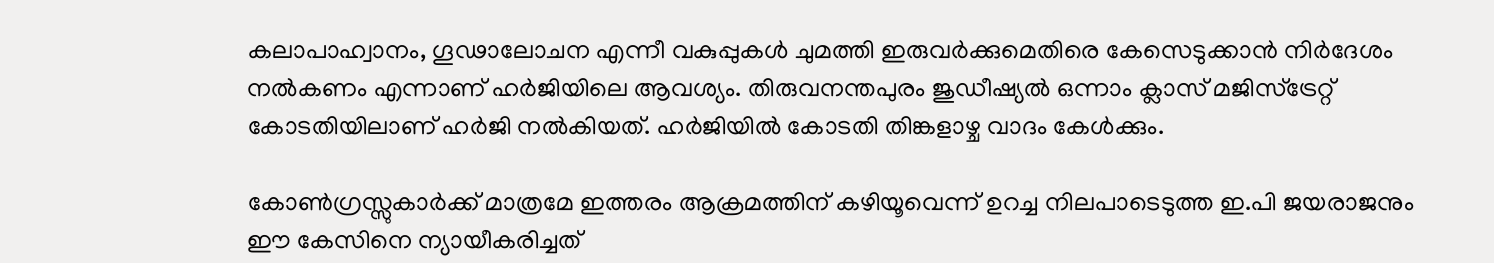കലാപാഹ്വാനം, ഗൂഢാലോചന എന്നീ വകുപ്പുകൾ ചുമത്തി ഇരുവർക്കുമെതിരെ കേസെടുക്കാൻ നി‍ർദേശം നൽകണം എന്നാണ് ഹർജിയിലെ ആവശ്യം. തിരുവനന്തപുരം ജുഡീഷ്യൽ ഒന്നാം ക്ലാസ് മജിസ്ട്രേറ്റ് കോടതിയിലാണ് ഹർജി നൽകിയത്. ഹർ‍ജിയിൽ കോടതി തിങ്കളാഴ്ച വാദം കേൾക്കും.

കോണ്‍ഗ്രസ്സുകാര്‍ക്ക് മാത്രമേ ഇത്തരം ആക്രമത്തിന് കഴിയൂവെന്ന് ഉറച്ച നിലപാടെടുത്ത ഇ.പി ജയരാജനും ഈ കേസിനെ ന്യായീകരിച്ചത്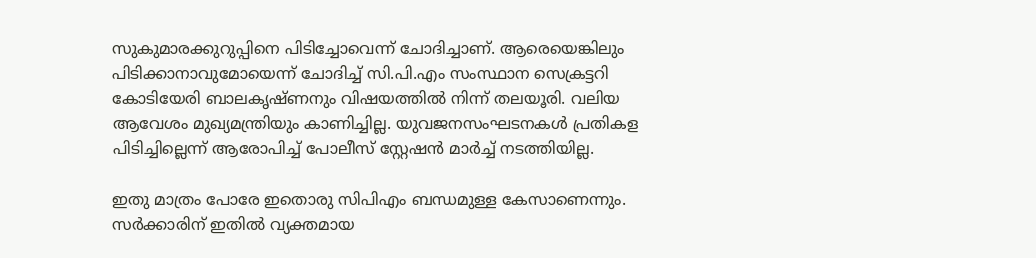സുകുമാരക്കുറുപ്പിനെ പിടിച്ചോവെന്ന് ചോദിച്ചാണ്. ആരെയെങ്കിലും പിടിക്കാനാവുമോയെന്ന് ചോദിച്ച് സി.പി.എം സംസ്ഥാന സെക്രട്ടറി കോടിയേരി ബാലകൃഷ്ണനും വിഷയത്തില്‍ നിന്ന് തലയൂരി. വലിയ ആവേശം മുഖ്യമന്ത്രിയും കാണിച്ചില്ല. യുവജനസംഘടനകള്‍ പ്രതികള പിടിച്ചില്ലെന്ന് ആരോപിച്ച് പോലീസ് സ്റ്റേഷന്‍ മാര്‍ച്ച് നടത്തിയില്ല.

ഇതു മാത്രം പോരേ ഇതൊരു സിപിഎം ബന്ധമുള്ള കേസാണെന്നും. സര്‍ക്കാരിന് ഇതില്‍ വ്യക്തമായ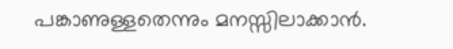പങ്കാണുള്ളതെന്നും മനസ്സിലാക്കാന്‍.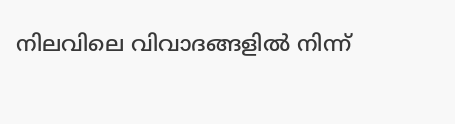നിലവിലെ വിവാദങ്ങളില്‍ നിന്ന്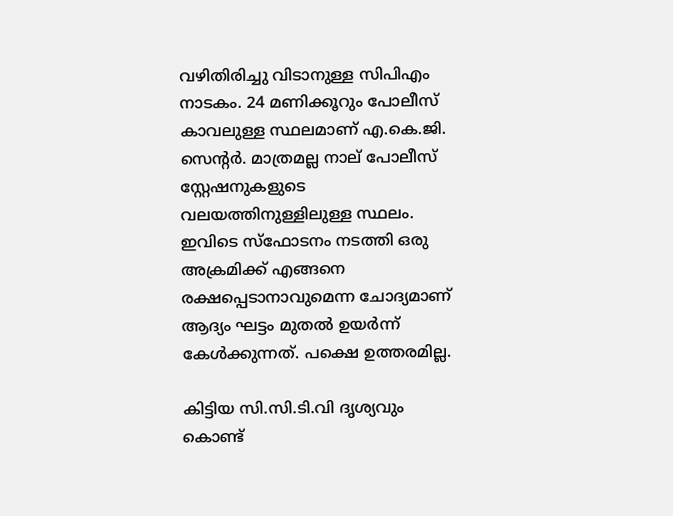വഴിതിരിച്ചു വിടാനുള്ള സിപിഎം നാടകം. 24 മണിക്കൂറും പോലീസ് കാവലുള്ള സ്ഥലമാണ് എ.കെ.ജി. സെന്റര്‍. മാത്രമല്ല നാല് പോലീസ് സ്റ്റേഷനുകളുടെ വലയത്തിനുള്ളിലുള്ള സ്ഥലം. ഇവിടെ സ്‌ഫോടനം നടത്തി ഒരു അക്രമിക്ക് എങ്ങനെ രക്ഷപ്പെടാനാവുമെന്ന ചോദ്യമാണ് ആദ്യം ഘട്ടം മുതല്‍ ഉയര്‍ന്ന് കേള്‍ക്കുന്നത്. പക്ഷെ ഉത്തരമില്ല.

കിട്ടിയ സി.സി.ടി.വി ദൃശ്യവും കൊണ്ട്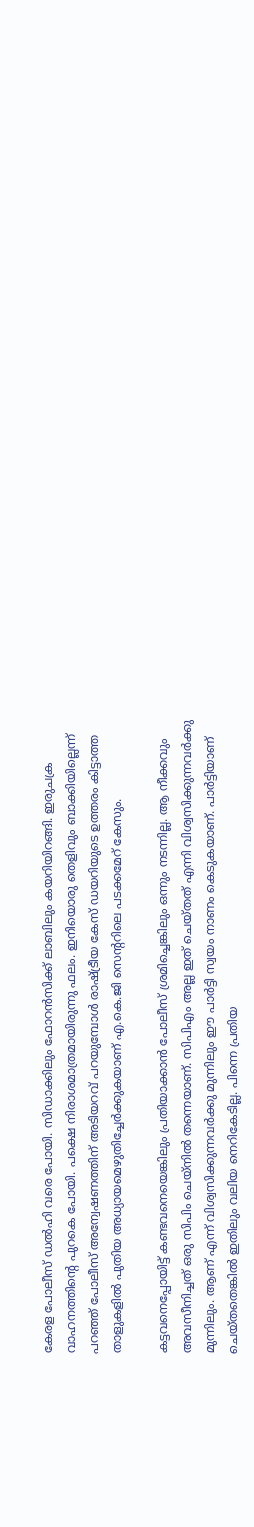കേരള പോലീസ് ഡല്‍ഹി വരെ പോയി. സിഡാക്കിലും ഫോറന്‍സിക്ക് ലാബിലും കയറിയിറങ്ങി. ഇരുചക്ര വാഹനത്തിന്റെ പുറകെ പോയി. പക്ഷെ നിരാശമാത്രമായിരുന്നു ഫലം. ഇനിയൊരു തെളിവും ബാക്കിയില്ലെന്ന് പറഞ്ഞ് പോലീസ് അന്വേഷണത്തിന് അടിയറവ് പറയുമ്പോള്‍ രാഷ്ട്രീയ കേസ് ഡയറിയുടെ ഉത്തരം കിട്ടാത്ത താളുകളില്‍ പുതിയ അധ്യായമെഴുതിച്ചേര്‍ക്കുകയാണ് എ.കെ.ജി സെന്ററിലെ പടക്കമേറ് കേസും.

കട്ടവനെപ്പോയിട്ട് കണ്ടവനെയെങ്കിലും പ്രതിയാക്കാന്‍ പോലീസ് ശ്രമിച്ചെങ്കിലും ഒന്നും നടന്നില്ല. ആ നീക്കവും അവസീനിച്ചത് ഒരു സിപിം ചെയ്‌നില്‍ തന്നെയാണ്. സിപിഎം അല്ല ഇത് ചെയ്തത് എന്നി വിശ്വസിക്കുന്നവര്‍ക്കു മുന്നിലും. ആണ് എന്ന് വിശ്വസിക്കുന്നവര്‍ക്കു മുന്നിലും ഈ പാര്‍ട്ടി സ്വയം നാണം കെടുകയാണ്. പാര്‍ട്ടിയാണ് ചെയ്തതെങ്കില്‍ ഇതിലും വലിയ നെറികേടില്ല. പിന്നെ പ്രതിയ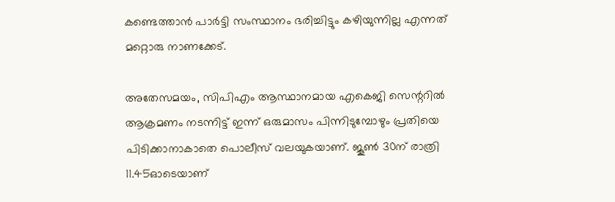കണ്ടെത്താന്‍ പാര്‍ട്ടി സംസ്ഥാനം ഭരിച്ചിട്ടും കഴിയുന്നില്ല എന്നത് മറ്റൊരു നാണക്കേട്.

അതേസമയം, സിപിഎം ആസ്ഥാനമായ എകെജി സെന്ററിൽ ആക്രമണം നടന്നിട്ട് ഇന്ന് ഒരുമാസം പിന്നിടുമ്പോഴും പ്രതിയെ പിടിക്കാനാകാതെ പൊലീസ് വലയുകയാണ്. ജൂൺ 30ന് രാത്രി 11.45ഓടെയാണ്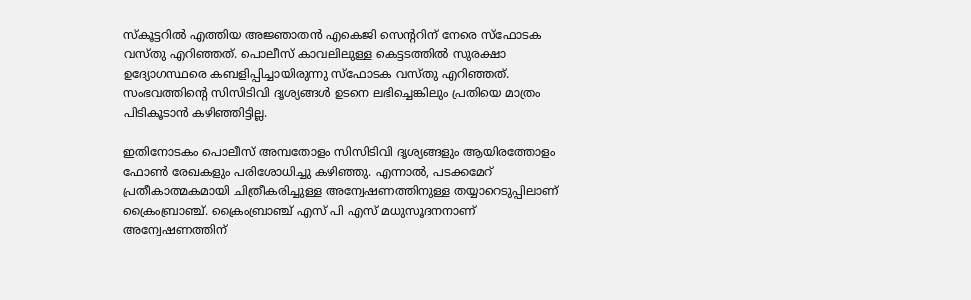സ്കൂട്ടറിൽ എത്തിയ അജ്ഞാതൻ എകെജി സെന്ററിന് നേരെ സ്ഫോടക വസ്തു എറിഞ്ഞത്. പൊലീസ് കാവലിലുള്ള കെട്ടടത്തിൽ സുരക്ഷാ ഉദ്യോഗസ്ഥരെ കബളിപ്പിച്ചായിരുന്നു സ്ഫോടക വസ്തു എറി‌ഞ്ഞത്. സംഭവത്തിന്റെ സിസിടിവി ദൃശ്യങ്ങൾ ഉടനെ ലഭിച്ചെങ്കിലും പ്രതിയെ മാത്രം പിടികൂടാൻ കഴിഞ്ഞിട്ടില്ല.

ഇതിനോടകം പൊലീസ് അമ്പതോളം സിസിടിവി ദൃശ്യങ്ങളും ആയിരത്തോളം ഫോൺ രേഖകളും പരിശോധിച്ചു കഴിഞ്ഞു. എന്നാൽ, പടക്കമേറ് പ്രതീകാത്മകമായി ചിത്രീകരിച്ചുള്ള അന്വേഷണത്തിനുള്ള തയ്യാറെടുപ്പിലാണ് ക്രൈംബ്രാഞ്ച്. ക്രൈംബ്രാഞ്ച് എസ് പി എസ് മധുസൂദനനാണ് അന്വേഷണത്തിന്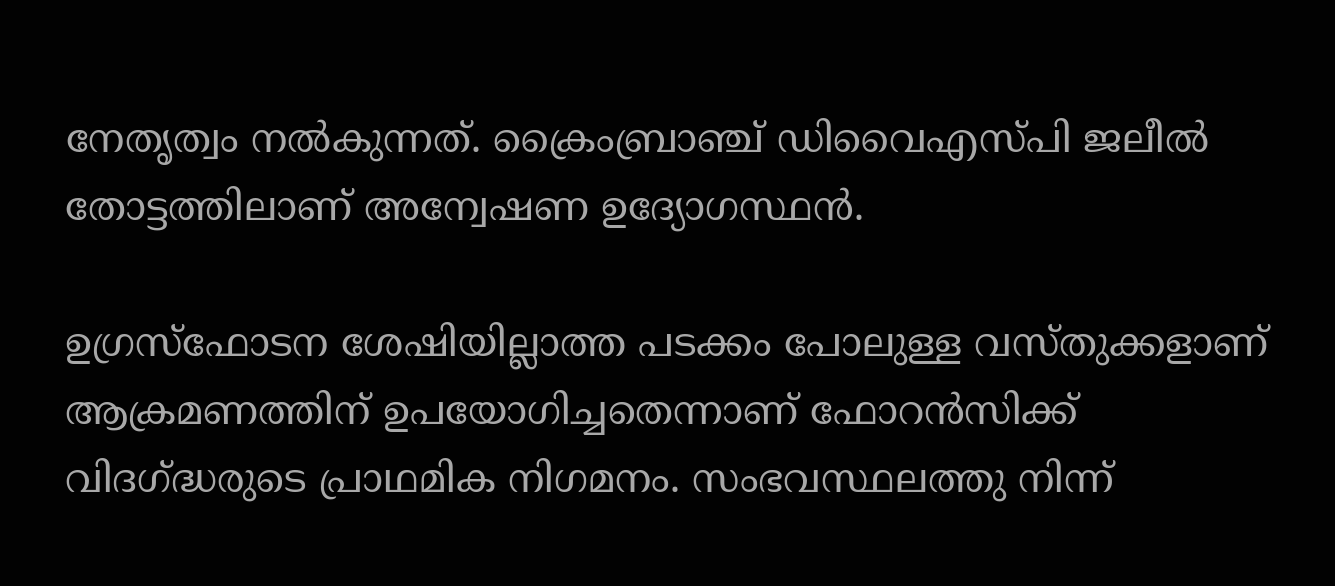നേതൃത്വം നൽകുന്നത്. ക്രൈംബ്രാഞ്ച് ഡിവൈഎസ്‌പി ജലീൽ തോട്ടത്തിലാണ് അന്വേഷണ ഉദ്യോഗസ്ഥൻ.

ഉഗ്രസ്ഫോടന ശേഷിയില്ലാത്ത പടക്കം പോലുള്ള വസ്തുക്കളാണ് ആക്രമണത്തിന് ഉപയോഗിച്ചതെന്നാണ് ഫോറൻസിക്ക് വിദഗ്ദ്ധരുടെ പ്രാഥമിക നിഗമനം. സംഭവസ്ഥലത്തു നിന്ന്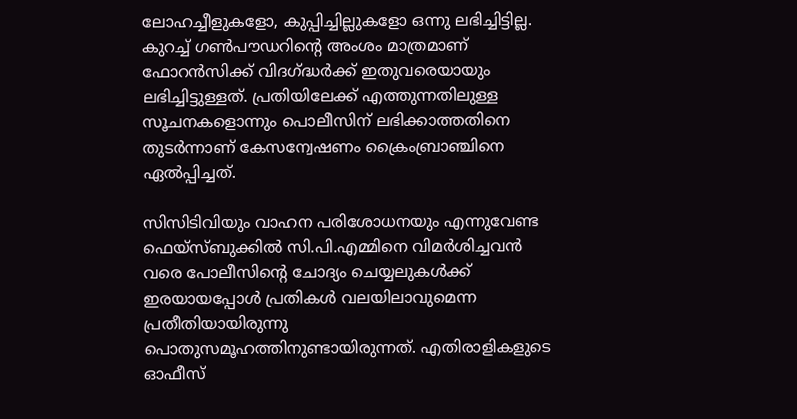ലോഹച്ചീളുകളോ, കുപ്പിച്ചില്ലുകളോ ഒന്നു ലഭിച്ചിട്ടില്ല. കുറച്ച് ഗൺപൗഡറിന്റെ അംശം മാത്രമാണ് ഫോറൻസിക്ക് വിദഗ്‌ദ്ധർക്ക് ഇതുവരെയായും ലഭിച്ചിട്ടുള്ളത്. പ്രതിയിലേക്ക് എത്തുന്നതിലുള്ള സൂചനകളൊന്നും പൊലീസിന് ലഭിക്കാത്തതിനെ തുടർന്നാണ് കേസന്വേഷണം ക്രൈംബ്രാഞ്ചിനെ ഏൽപ്പിച്ചത്.

സിസിടിവിയും വാഹന പരിശോധനയും എന്നുവേണ്ട ഫെയ്‌സ്ബുക്കില്‍ സി.പി.എമ്മിനെ വിമര്‍ശിച്ചവന്‍ വരെ പോലീസിന്റെ ചോദ്യം ചെയ്യലുകള്‍ക്ക് ഇരയായപ്പോള്‍ പ്രതികള്‍ വലയിലാവുമെന്ന പ്രതീതിയായിരുന്നു പൊതുസമൂഹത്തിനുണ്ടായിരുന്നത്. എതിരാളികളുടെ ഓഫീസ്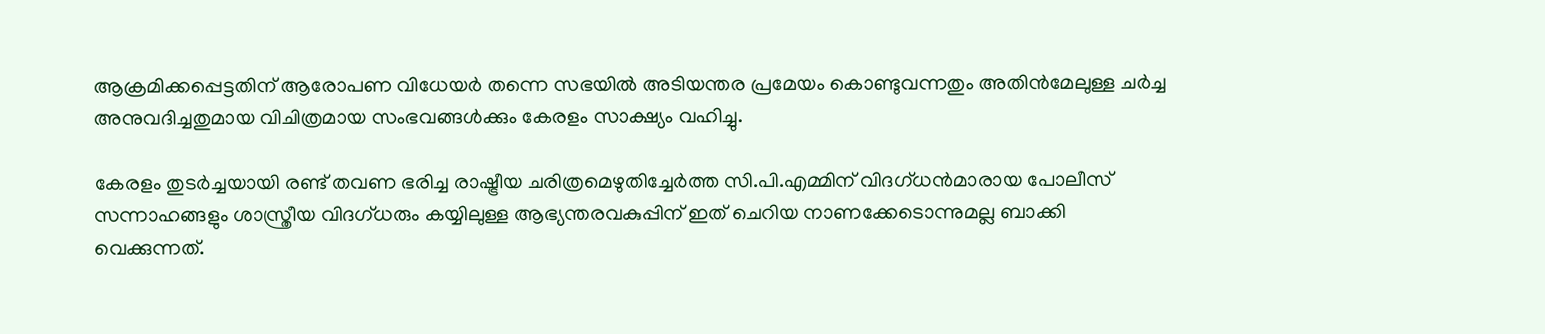ആക്രമിക്കപ്പെട്ടതിന് ആരോപണ വിധേയര്‍ തന്നെ സഭയില്‍ അടിയന്തര പ്രമേയം കൊണ്ടുവന്നതും അതിന്‍മേലുള്ള ചര്‍ച്ച അനുവദിച്ചതുമായ വിചിത്രമായ സംഭവങ്ങള്‍ക്കും കേരളം സാക്ഷ്യം വഹിച്ചു.

കേരളം തുടര്‍ച്ചയായി രണ്ട് തവണ ഭരിച്ച രാഷ്ട്രീയ ചരിത്രമെഴുതിച്ചേര്‍ത്ത സി.പി.എമ്മിന് വിദഗ്ധന്‍മാരായ പോലീസ് സന്നാഹങ്ങളും ശാസ്ത്രീയ വിദഗ്ധരും കയ്യിലുള്ള ആഭ്യന്തരവകുപ്പിന് ഇത് ചെറിയ നാണക്കേടൊന്നുമല്ല ബാക്കി വെക്കുന്നത്.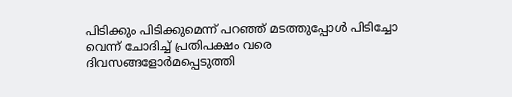പിടിക്കും പിടിക്കുമെന്ന് പറഞ്ഞ് മടത്തുപ്പോള്‍ പിടിച്ചോ വെന്ന് ചോദിച്ച് പ്രതിപക്ഷം വരെ ദിവസങ്ങളോര്‍മപ്പെടുത്തി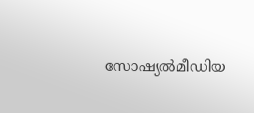സോഷ്യല്‍മീഡിയ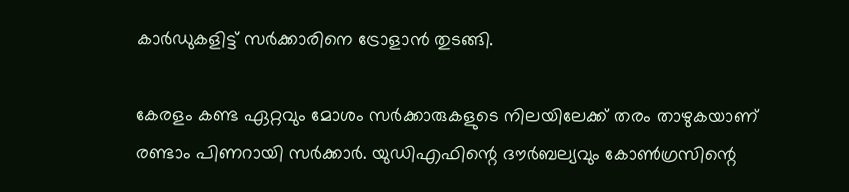കാര്‍ഡുകളിട്ട് സര്‍ക്കാരിനെ ട്രോളാന്‍ തുടങ്ങി.

കേരളം കണ്ട ഏറ്റവും മോശം സര്‍ക്കാരുകളുടെ നിലയിലേക്ക് തരം താഴുകയാണ് രണ്ടാം പിണറായി സര്‍ക്കാര്‍. യുഡിഎഫിന്റെ ദൗര്‍ബല്യവും കോണ്‍ഗ്രസിന്റെ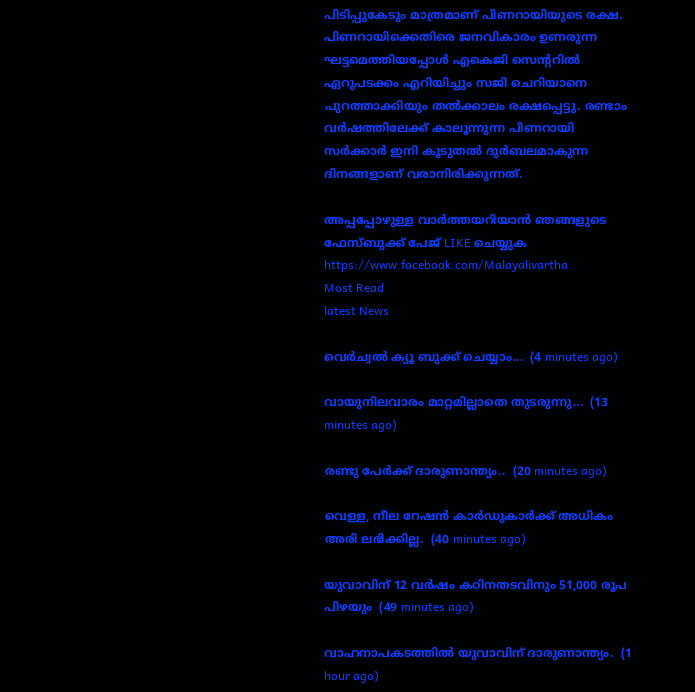പിടിപ്പുകേടും മാത്രമാണ് പിണറായിയുടെ രക്ഷ. പിണറായിക്കെതിരെ ജനവികാരം ഉണരുന്ന ഘട്ടമെത്തിയപ്പോള്‍ എകെജി സെന്ററില്‍ ഏറുപടക്കം എറിയിച്ചും സജി ചെറിയാനെ പുറത്താക്കിയും തല്‍ക്കാലം രക്ഷപ്പെട്ടു. രണ്ടാം വര്‍ഷത്തിലേക്ക് കാലൂന്നുന്ന പിണറായി സര്‍ക്കാര്‍ ഇനി കൂടുതല്‍ ദുര്‍ബലമാകുന്ന ദിനങ്ങളാണ് വരാനിരിക്കുന്നത്.

അപ്പപ്പോഴുള്ള വാര്‍ത്തയറിയാന്‍ ഞങ്ങളുടെ ഫേസ്‌ബുക്ക്‌ പേജ് LIKE ചെയ്യുക
https://www.facebook.com/Malayalivartha
Most Read
latest News

വെര്‍ച്വല്‍ ക്യൂ ബുക്ക് ചെയ്യാം...  (4 minutes ago)

വായുനിലവാരം മാറ്റമില്ലാതെ തുടരുന്നു...  (13 minutes ago)

രണ്ടു പേർക്ക് ദാരുണാന്ത്യം..  (20 minutes ago)

വെള്ള, നീല റേഷന്‍ കാര്‍ഡുകാര്‍ക്ക് അധികം അരി ലഭിക്കില്ല.  (40 minutes ago)

യുവാവിന് 12 വർഷം കഠിനതടവിനും 51,000 രൂപ പിഴയും  (49 minutes ago)

വാഹനാപകടത്തിൽ യുവാവിന് ദാരുണാന്ത്യം.  (1 hour ago)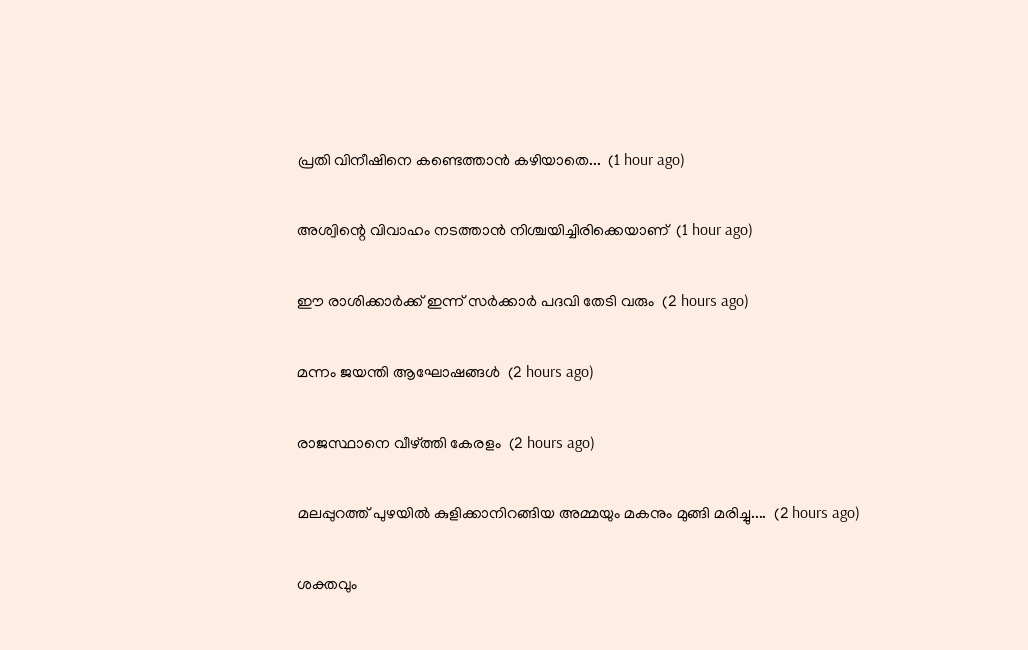പ്രതി വിനീഷിനെ കണ്ടെത്താൻ കഴിയാതെ...  (1 hour ago)

അശ്വിന്റെ വിവാഹം നടത്താൻ നിശ്ചയിച്ചിരിക്കെയാണ്  (1 hour ago)

ഈ രാശിക്കാർക്ക് ഇന്ന് സർക്കാർ പദവി തേടി വരും  (2 hours ago)

മന്നം ജയന്തി ആഘോഷങ്ങൾ  (2 hours ago)

രാജസ്ഥാനെ വീഴ്ത്തി കേരളം  (2 hours ago)

മലപ്പുറത്ത് പുഴയില്‍ കുളിക്കാനിറങ്ങിയ അമ്മയും മകനും മുങ്ങി മരിച്ചു....  (2 hours ago)

ശക്തവും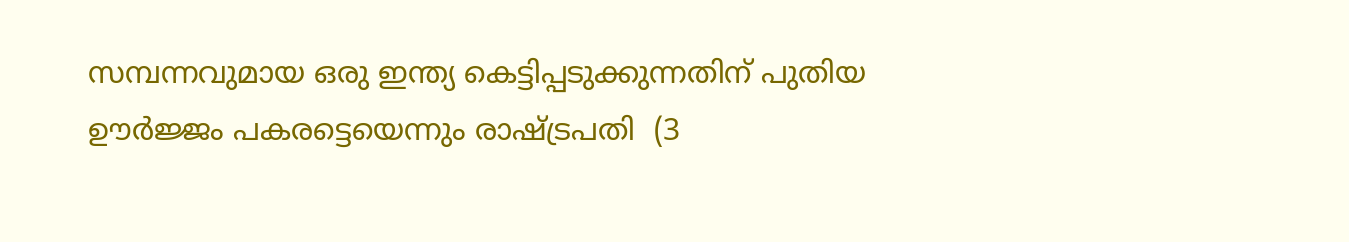സമ്പന്നവുമായ ഒരു ഇന്ത്യ കെട്ടിപ്പടുക്കുന്നതിന് പുതിയ ഊർജ്ജം പകരട്ടെയെന്നും രാഷ്ട്രപതി  (3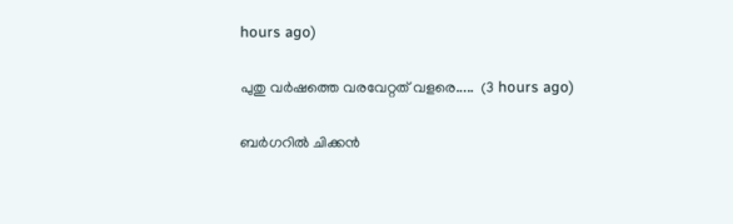hours ago)

പുതു വർഷത്തെ വരവേറ്റത് വളരെ.....  (3 hours ago)

ബര്‍ഗറില്‍ ചിക്കന്‍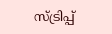സ്ട്രിപ്പ്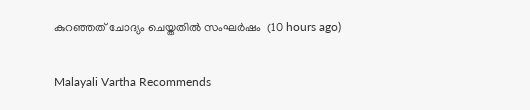കുറഞ്ഞത് ചോദ്യം ചെയ്തതില്‍ സംഘര്‍ഷം  (10 hours ago)

Malayali Vartha Recommends